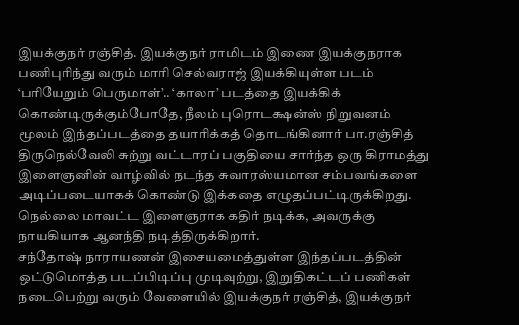இயக்குநர் ரஞ்சித். இயக்குநர் ராமிடம் இணை இயக்குநராக பணிபுரிந்து வரும் மாரி செல்வராஜ் இயக்கியுள்ள படம் ‘பரியேறும் பெருமாள்’.. ‘காலா’ படத்தை இயக்கிக் கொண்டிருக்கும்போதே, நீலம் புரொடக்ஷன்ஸ் நிறுவனம் மூலம் இந்தப்படத்தை தயாரிக்கத் தொடங்கினார் பா.ரஞ்சித்
திருநெல்வேலி சுற்று வட்டாரப் பகுதியை சார்ந்த ஒரு கிராமத்து இளைஞனின் வாழ்வில் நடந்த சுவாரஸ்யமான சம்பவங்களை அடிப்படையாகக் கொண்டு இக்கதை எழுதப்பட்டிருக்கிறது. நெல்லை மாவட்ட இளைஞராக கதிர் நடிக்க, அவருக்கு நாயகியாக ஆனந்தி நடித்திருக்கிறார்.
சந்தோஷ் நாராயணன் இசையமைத்துள்ள இந்தப்படத்தின் ஒட்டுமொத்த படப்பிடிப்பு முடிவுற்று, இறுதிகட்டப் பணிகள் நடைபெற்று வரும் வேளையில் இயக்குநர் ரஞ்சித், இயக்குநர்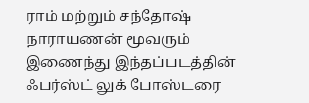ராம் மற்றும் சந்தோஷ் நாராயணன் மூவரும் இணைந்து இந்தப்படத்தின் ஃபர்ஸ்ட் லுக் போஸ்டரை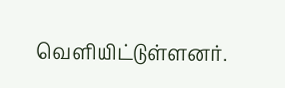வெளியிட்டுள்ளனர்.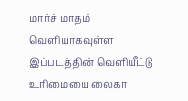மார்ச் மாதம் வெளியாகவுள்ள இப்படத்தின் வெளியீட்டு உரிமையை லைகா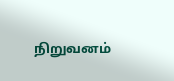நிறுவனம்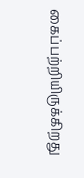கைப்பற்றியிருக்கிறது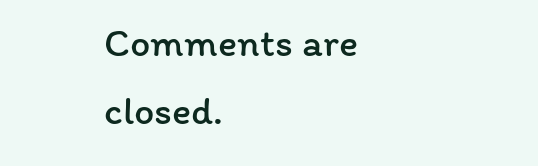Comments are closed.